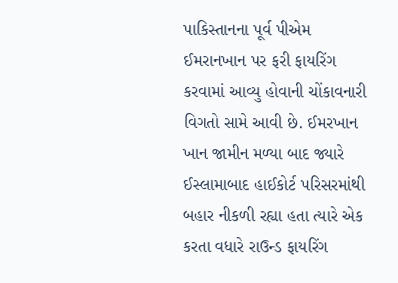પાકિસ્તાનના પૂર્વ પીએમ ઈમરાનખાન પર ફરી ફાયરિંગ કરવામાં આવ્યુ હોવાની ચોંકાવનારી વિગતો સામે આવી છે. ઈમરખાન ખાન જામીન મળ્યા બાદ જ્યારે ઈસ્લામાબાદ હાઈકોર્ટ પરિસરમાંથી બહાર નીકળી રહ્યા હતા ત્યારે એક કરતા વધારે રાઉન્ડ ફાયરિંગ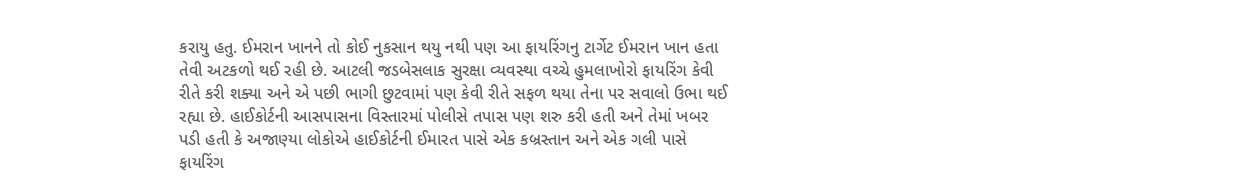કરાયુ હતુ. ઈમરાન ખાનને તો કોઈ નુકસાન થયુ નથી પણ આ ફાયરિંગનુ ટાર્ગેટ ઈમરાન ખાન હતા તેવી અટકળો થઈ રહી છે. આટલી જડબેસલાક સુરક્ષા વ્યવસ્થા વચ્ચે હુમલાખોરો ફાયરિંગ કેવી રીતે કરી શક્યા અને એ પછી ભાગી છુટવામાં પણ કેવી રીતે સફળ થયા તેના પર સવાલો ઉભા થઈ રહ્યા છે. હાઈકોર્ટની આસપાસના વિસ્તારમાં પોલીસે તપાસ પણ શરુ કરી હતી અને તેમાં ખબર પડી હતી કે અજાણ્યા લોકોએ હાઈકોર્ટની ઈમારત પાસે એક કબ્રસ્તાન અને એક ગલી પાસે ફાયરિંગ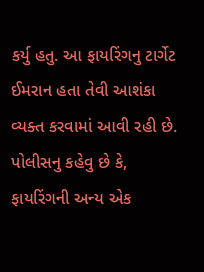કર્યુ હતુ. આ ફાયરિંગનુ ટાર્ગેટ ઈમરાન હતા તેવી આશંકા વ્યક્ત કરવામાં આવી રહી છે. પોલીસનુ કહેવુ છે કે, ફાયરિંગની અન્ય એક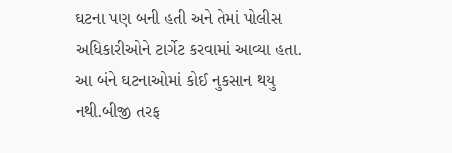ઘટના પણ બની હતી અને તેમાં પોલીસ અધિકારીઓને ટાર્ગેટ કરવામાં આવ્યા હતા.
આ બંને ઘટનાઓમાં કોઈ નુકસાન થયુ નથી.બીજી તરફ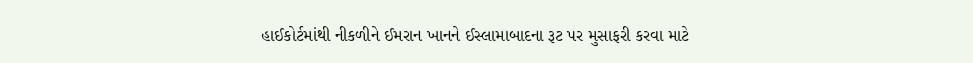હાઈકોર્ટમાંથી નીકળીને ઈમરાન ખાનને ઈસ્લામાબાદના રૂટ પર મુસાફરી કરવા માટે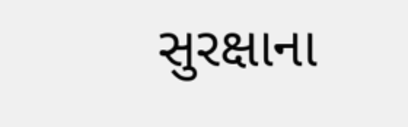સુરક્ષાના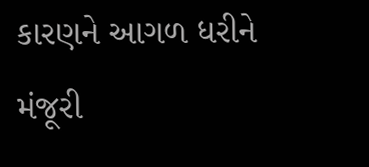કારણને આગળ ધરીને મંજૂરી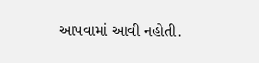આપવામાં આવી નહોતી.